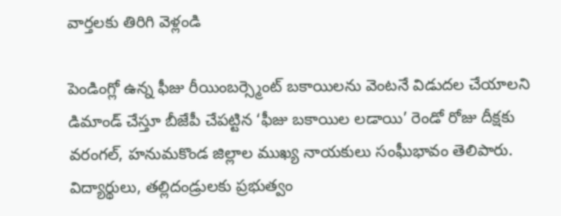వార్తలకు తిరిగి వెళ్లండి

పెండింగ్లో ఉన్న ఫీజు రీయింబర్స్మెంట్ బకాయిలను వెంటనే విడుదల చేయాలని డిమాండ్ చేస్తూ బీజేపీ చేపట్టిన ‘ఫీజు బకాయిల లడాయి’ రెండో రోజు దీక్షకు వరంగల్, హనుమకొండ జిల్లాల ముఖ్య నాయకులు సంఘీభావం తెలిపారు.
విద్యార్థులు, తల్లిదండ్రులకు ప్రభుత్వం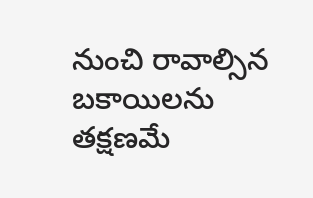నుంచి రావాల్సిన బకాయిలను తక్షణమే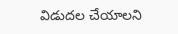విడుదల చేయాలని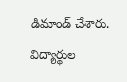డిమాండ్ చేశారు. విద్యార్థుల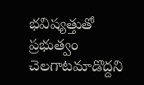భవిష్యత్తుతో ప్రభుత్వం చెలగాటమాడొద్దని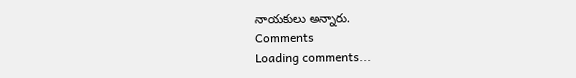నాయకులు అన్నారు.
Comments
Loading comments...